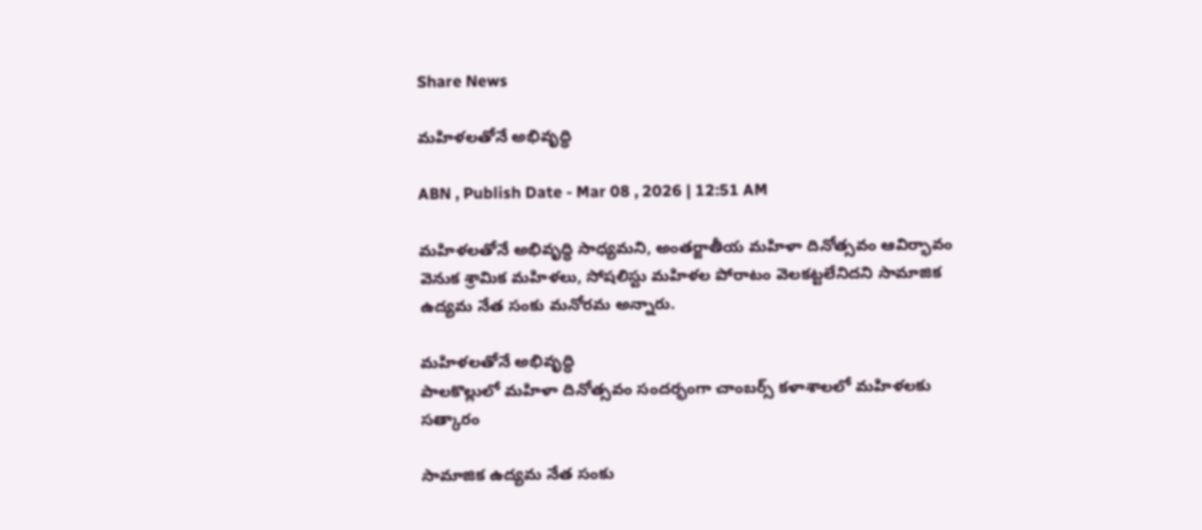Share News

మహిళలతోనే అభివృద్ధి

ABN , Publish Date - Mar 08 , 2026 | 12:51 AM

మహిళలతోనే అభివృద్ధి సాధ్యమని, అంతర్జాతీయ మహిళా దినోత్సవం ఆవిర్భావం వెనుక శ్రామిక మహిళలు, సోషలిస్టు మహిళల పోరాటం వెలకట్టలేనిదని సామాజిక ఉద్యమ నేత సంకు మనోరమ అన్నారు.

మహిళలతోనే అభివృద్ధి
పాలకొల్లులో మహిళా దినోత్సవం సందర్భంగా చాంబర్స్‌ కళాశాలలో మహిళలకు సత్కారం

సామాజిక ఉద్యమ నేత సంకు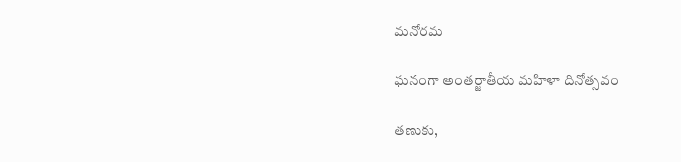మనోరమ

ఘనంగా అంతర్జాతీయ మహిళా దినోత్సవం

తణుకు,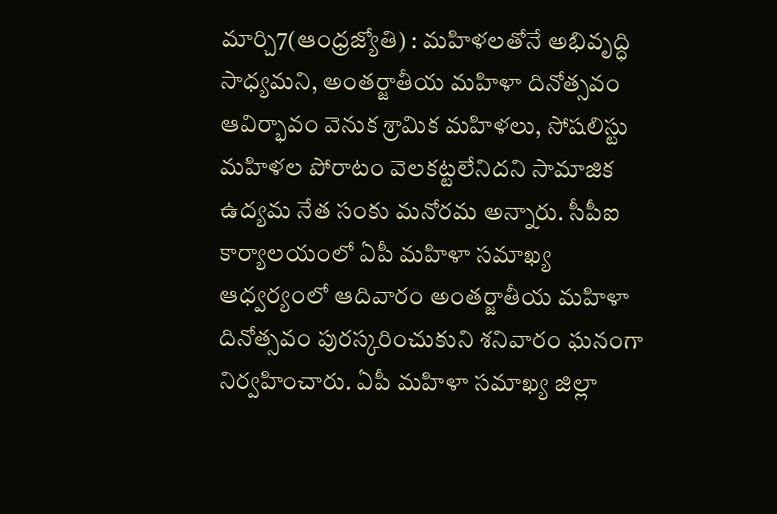మార్చి7(ఆంధ్రజ్యోతి) : మహిళలతోనే అభివృద్ధి సాధ్యమని, అంతర్జాతీయ మహిళా దినోత్సవం ఆవిర్భావం వెనుక శ్రామిక మహిళలు, సోషలిస్టు మహిళల పోరాటం వెలకట్టలేనిదని సామాజిక ఉద్యమ నేత సంకు మనోరమ అన్నారు. సీపీఐ కార్యాలయంలో ఏపీ మహిళా సమాఖ్య ఆధ్వర్యంలో ఆదివారం అంతర్జాతీయ మహిళా దినోత్సవం పురస్కరించుకుని శనివారం ఘనంగా నిర్వహించారు. ఏపీ మహిళా సమాఖ్య జిల్లా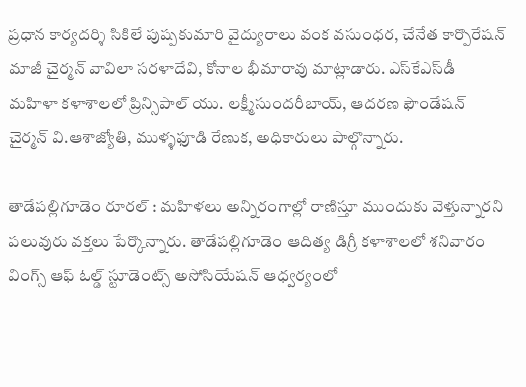ప్రధాన కార్యదర్శి సికిలే పుష్పకుమారి వైద్యురాలు వంక వసుంధర, చేనేత కార్పొరేషన్‌ మాజీ చైర్మన్‌ వావిలా సరళాదేవి, కోనాల భీమారావు మాట్లాడారు. ఎస్‌కేఎస్‌డీ మహిళా కళాశాలలో ప్రిన్సిపాల్‌ యు. లక్ష్మీసుందరీబాయ్‌, ఆదరణ ఫౌండేషన్‌ చైర్మన్‌ వి.ఆశాజ్యోతి, ముళ్ళఫూడి రేణుక, అధికారులు పాల్గొన్నారు.

తాడేపల్లిగూడెం రూరల్‌ : మహిళలు అన్నిరంగాల్లో రాణిస్తూ ముందుకు వెళ్తున్నారని పలువురు వక్తలు పేర్కొన్నారు. తాడేపల్లిగూడెం ఆదిత్య డిగ్రీ కళాశాలలో శనివారం వింగ్స్‌ ఆఫ్‌ ఓల్డ్‌ స్టూడెంట్స్‌ అసోసియేషన్‌ ఆధ్వర్యంలో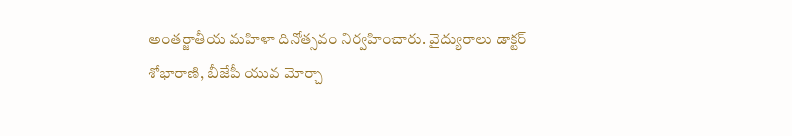అంతర్జాతీయ మహిళా దినోత్సవం నిర్వహించారు. వైద్యురాలు డాక్టర్‌ శోభారాణి, బీజేపీ యువ మోర్చా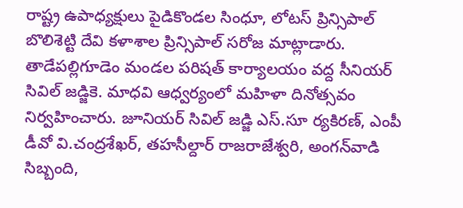రాష్ట్ర ఉపాధ్యక్షులు పైడికొండల సింధూ, లోటస్‌ ప్రిన్సిపాల్‌ బొలిశెట్టి దేవి కళాశాల ప్రిన్సిపాల్‌ సరోజ మాట్లాడారు. తాడేపల్లిగూడెం మండల పరిషత్‌ కార్యాలయం వద్ద సీనియర్‌ సివిల్‌ జడ్జికె. మాధవి ఆధ్వర్యంలో మహిళా దినోత్సవం నిర్వహించారు. జూనియర్‌ సివిల్‌ జడ్జి ఎస్‌.సూ ర్యకిరణ్‌, ఎంపీ డీవో వి.చంద్రశేఖర్‌, తహసీల్దార్‌ రాజరాజేశ్వరి, అంగన్‌వాడి సిబ్బంది,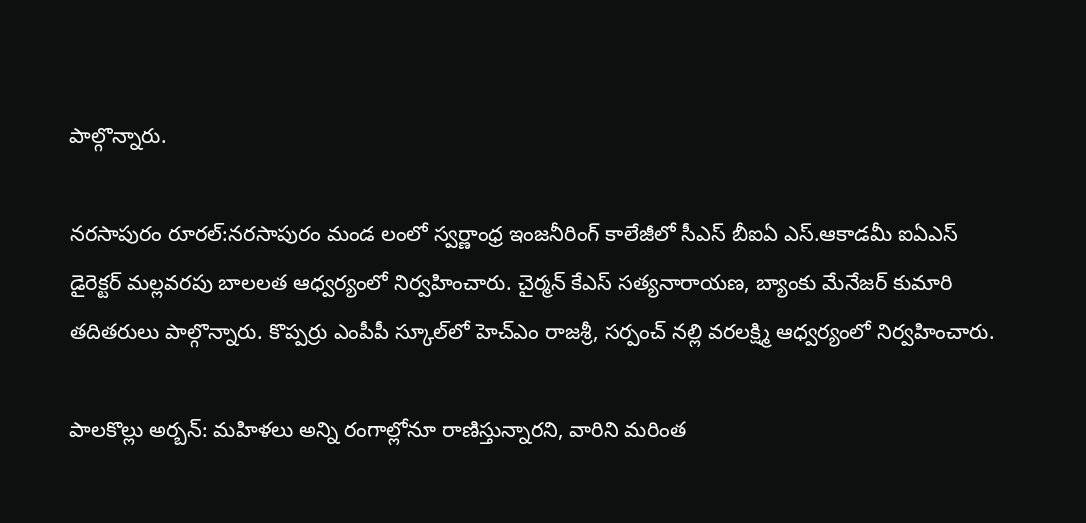పాల్గొన్నారు.

నరసాపురం రూరల్‌:నరసాపురం మండ లంలో స్వర్ణాంధ్ర ఇంజనీరింగ్‌ కాలేజీలో సీఎస్‌ బీఐఏ ఎస్‌.ఆకాడమీ ఐఏఎస్‌ డైరెక్టర్‌ మల్లవరపు బాలలత ఆధ్వర్యంలో నిర్వహించారు. చైర్మన్‌ కేఎస్‌ సత్యనారాయణ, బ్యాంకు మేనేజర్‌ కుమారి తదితరులు పాల్గొన్నారు. కొప్పర్రు ఎంపీపీ స్కూల్‌లో హెచ్‌ఎం రాజశ్రీ, సర్పంచ్‌ నల్లి వరలక్ష్మి ఆధ్వర్యంలో నిర్వహించారు.

పాలకొల్లు అర్బన్‌: మహిళలు అన్ని రంగాల్లోనూ రాణిస్తున్నారని, వారిని మరింత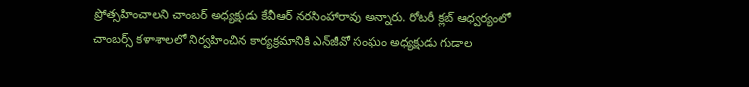ప్రోత్సహించాలని చాంబర్‌ అధ్యక్షుడు కేవీఆర్‌ నరసింహారావు అన్నారు. రోటరీ క్లబ్‌ ఆధ్వర్యంలో చాంబర్స్‌ కళాశాలలో నిర్వహించిన కార్యక్రమానికి ఎన్‌జీవో సంఘం అధ్యక్షుడు గుడాల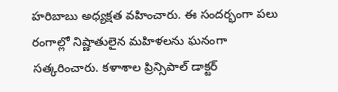హరిబాబు అధ్యక్షత వహించారు. ఈ సందర్భంగా పలు రంగాల్లో నిష్ణాతులైన మహిళలను ఘనంగా సత్కరించారు. కళాశాల ప్రిన్సిపాల్‌ డాక్టర్‌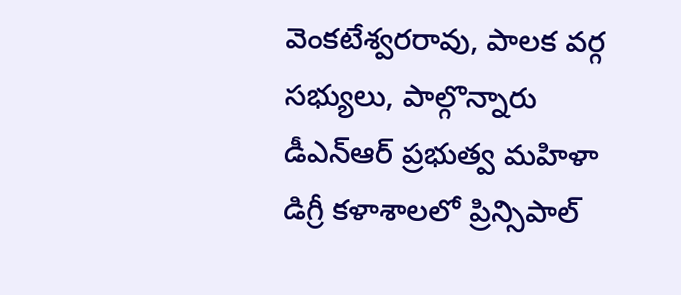వెంకటేశ్వరరావు, పాలక వర్గ సభ్యులు, పాల్గొన్నారు డీఎన్‌ఆర్‌ ప్రభుత్వ మహిళా డిగ్రీ కళాశాలలో ప్రిన్సిపాల్‌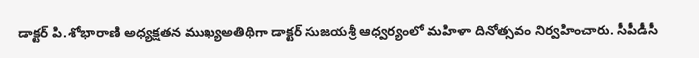డాక్టర్‌ పి.శోభారాణి అధ్యక్షతన ముఖ్యఅతిథిగా డాక్టర్‌ సుజయశ్రీ ఆధ్వర్యంలో మహిళా దినోత్సవం నిర్వహించారు. సీపీడీసీ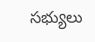సభ్యులు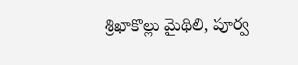శ్రిఖాకొల్లు మైథిలి, పూర్వ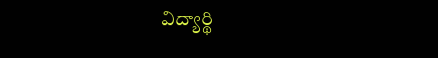విద్యార్థి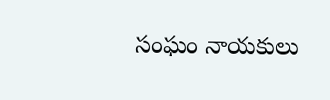సంఘం నాయకులు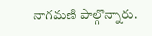నాగమణి పాల్గొన్నారు.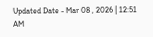Updated Date - Mar 08 , 2026 | 12:51 AM